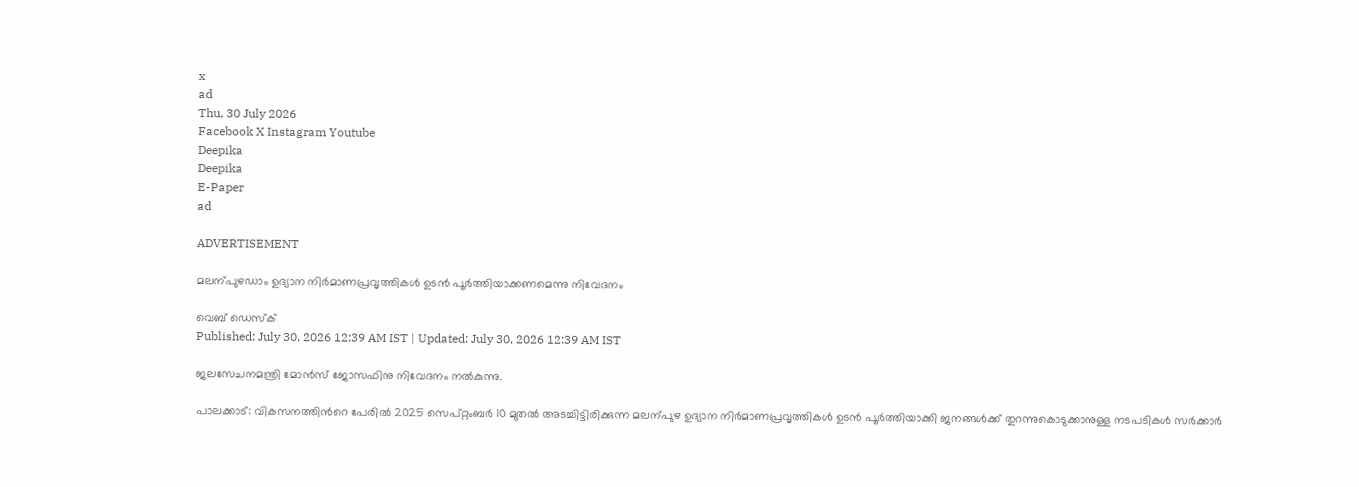x
ad
Thu, 30 July 2026
Facebook X Instagram Youtube
Deepika
Deepika
E-Paper
ad

ADVERTISEMENT

മലന്പുഴഡാം ഉദ്യാന നിർമാണപ്രവൃത്തികൾ ഉടൻ പൂർത്തിയാക്കണമെന്നു നിവേദനം

വെബ് ഡെസ്ക്
Published: July 30, 2026 12:39 AM IST | Updated: July 30, 2026 12:39 AM IST

ജലസേചനമന്ത്രി മോൻസ് ജോസഫിനു നിവേദനം നൽകുന്നു.

പാലക്കാട്: വികസനത്തിന്‍റെ പേരിൽ 2025 സെപ്റ്റംബർ 10 മുതൽ അടച്ചിട്ടിരിക്കുന്ന മലന്പുഴ ഉദ്യാന നിർമാണപ്രവൃത്തികൾ ഉടൻ പൂർത്തിയാക്കി ജനങ്ങൾക്ക് തുറന്നുകൊടുക്കാനുള്ള നടപടികൾ സർക്കാർ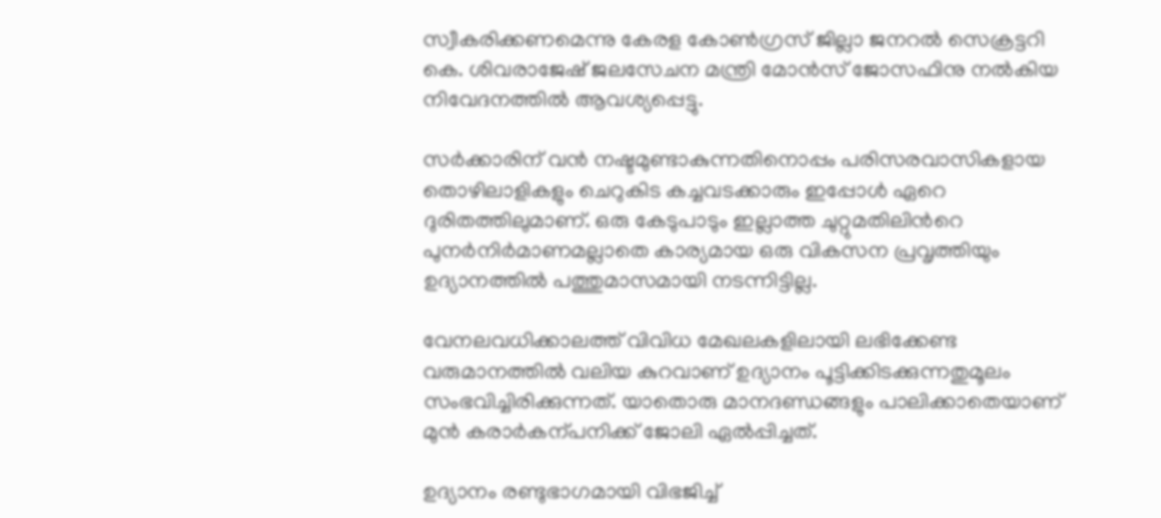സ്വീകരിക്കണമെന്നു കേരള കോണ്‍ഗ്രസ് ജില്ലാ ജനറൽ സെക്രട്ടറി കെ. ശിവരാജേഷ് ജലസേചന മന്ത്രി മോൻസ് ജോസഫിനു നൽകിയ നിവേദനത്തിൽ ആവശ്യപ്പെട്ടു.

സർക്കാരിന് വൻ നഷ്ടമുണ്ടാകുന്നതിനൊപ്പം പരിസരവാസികളായ തൊഴിലാളികളും ചെറുകിട കച്ചവടക്കാരും ഇപ്പോൾ ഏറെ ദുരിതത്തിലുമാണ്. ഒരു കേടുപാടും ഇല്ലാത്ത ചുറ്റുമതിലിന്‍റെ പുനർനിർമാണമല്ലാതെ കാര്യമായ ഒരു വികസന പ്രവൃത്തിയും ഉദ്യാനത്തിൽ പത്തുമാസമായി നടന്നിട്ടില്ല.

വേനലവധിക്കാലത്ത് വിവിധ മേഖലകളിലായി ലഭിക്കേണ്ട വരുമാനത്തിൽ വലിയ കുറവാണ് ഉദ്യാനം പൂട്ടിക്കിടക്കുന്നതുമൂലം സംഭവിച്ചിരിക്കുന്നത്. യാതൊരു മാനദണ്ഡങ്ങളും പാലിക്കാതെയാണ് മുൻ കരാർകന്പനിക്ക് ജോലി ഏൽപ്പിച്ചത്.

ഉദ്യാനം രണ്ടുഭാഗമായി വിഭജിച്ച്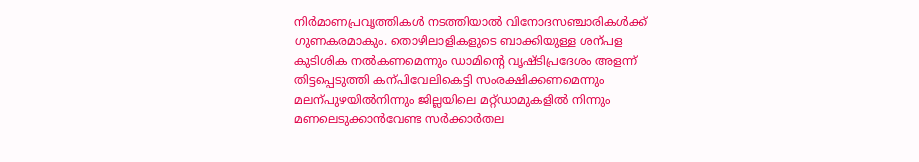നിർമാണപ്രവൃത്തികൾ നടത്തിയാൽ വിനോദസഞ്ചാരികൾക്ക് ഗുണകരമാകും. തൊഴിലാളികളുടെ ബാക്കിയുള്ള ശന്പള കുടിശിക നൽകണമെന്നും ഡാമിന്‍റെ വൃഷ്ടിപ്രദേശം അളന്ന് തിട്ടപ്പെടുത്തി കന്പിവേലികെട്ടി സംരക്ഷിക്കണമെന്നും മലന്പുഴയിൽനിന്നും ജില്ലയിലെ മറ്റ്ഡാമുകളിൽ നിന്നും മണലെടുക്കാൻവേണ്ട സർക്കാർതല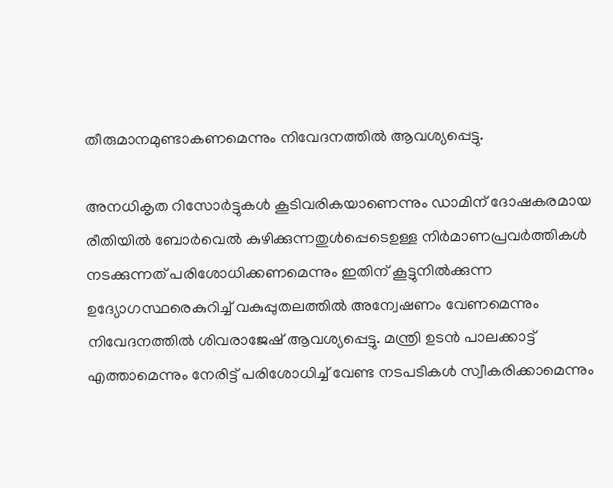തീരുമാനമുണ്ടാകണമെന്നും നിവേദനത്തിൽ ആവശ്യപ്പെട്ടു.

അനധികൃത റിസോർട്ടുകൾ കൂടിവരികയാണെന്നും ഡാമിന് ദോഷകരമായ രീതിയിൽ ബോർവെൽ കുഴിക്കുന്നതുൾപ്പെടെഉള്ള നിർമാണപ്രവർത്തികൾ നടക്കുന്നത് പരിശോധിക്കണമെന്നും ഇതിന് കൂട്ടുനിൽക്കുന്ന ഉദ്യോഗസ്ഥരെകുറിച്ച് വകുപ്പുതലത്തിൽ അന്വേഷണം വേണമെന്നും നിവേദനത്തിൽ ശിവരാജേഷ് ആവശ്യപ്പെട്ടു. മന്ത്രി ഉടൻ പാലക്കാട്ട് എത്താമെന്നും നേരിട്ട് പരിശോധിച്ച് വേണ്ട നടപടികൾ സ്വീകരിക്കാമെന്നും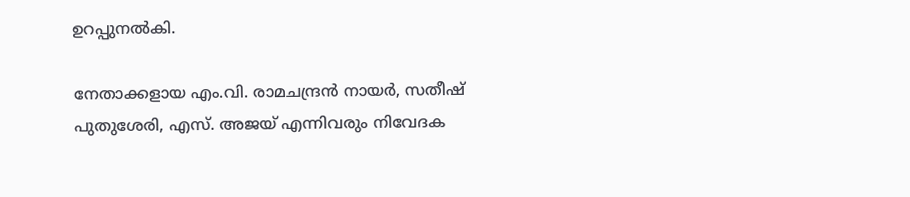ഉറപ്പുനൽകി.

നേതാക്കളായ എം.വി. രാമചന്ദ്രൻ നായർ, സതീഷ് പുതുശേരി, എസ്. അജയ് എന്നിവരും നിവേദക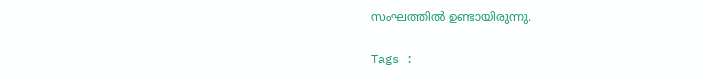സംഘത്തിൽ ഉണ്ടായിരുന്നു.

Tags :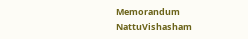Memorandum NattuVishasham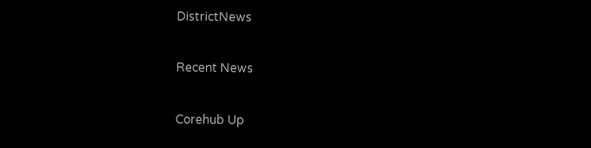DistrictNews

Recent News

Corehub Up